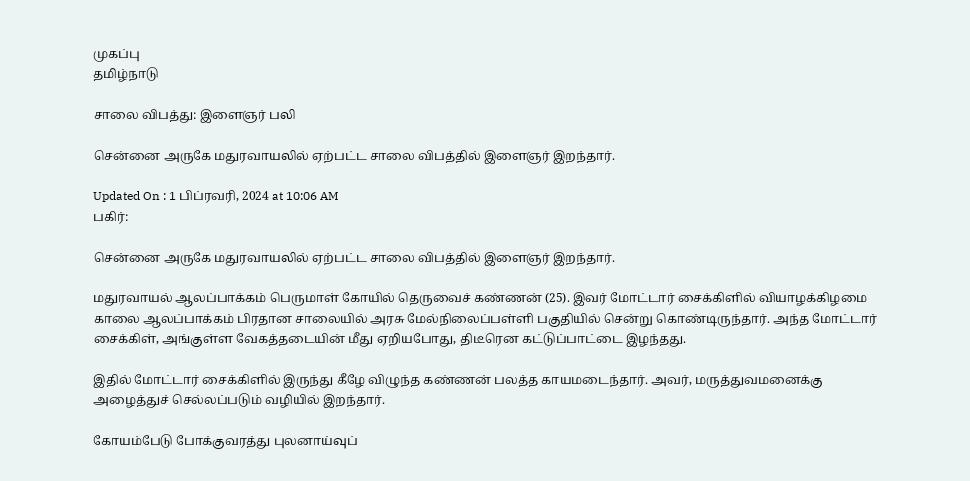முகப்பு
தமிழ்நாடு

சாலை விபத்து: இளைஞர் பலி

சென்னை அருகே மதுரவாயலில் ஏற்பட்ட சாலை விபத்தில் இளைஞர் இறந்தார்.

Updated On : 1 பிப்ரவரி, 2024 at 10:06 AM
பகிர்:

சென்னை அருகே மதுரவாயலில் ஏற்பட்ட சாலை விபத்தில் இளைஞர் இறந்தார்.

மதுரவாயல் ஆலப்பாக்கம் பெருமாள் கோயில் தெருவைச் கண்ணன் (25). இவர் மோட்டார் சைக்கிளில் வியாழக்கிழமை காலை ஆலப்பாக்கம் பிரதான சாலையில் அரசு மேல்நிலைப்பள்ளி பகுதியில் சென்று கொண்டிருந்தார். அந்த மோட்டார் சைக்கிள், அங்குள்ள வேகத்தடையின் மீது ஏறியபோது, திடீரென கட்டுப்பாட்டை இழந்தது.

இதில் மோட்டார் சைக்கிளில் இருந்து கீழே விழுந்த கண்ணன் பலத்த காயமடைந்தார். அவர், மருத்துவமனைக்கு அழைத்துச் செல்லப்படும் வழியில் இறந்தார்.

கோயம்பேடு போக்குவரத்து புலனாய்வுப்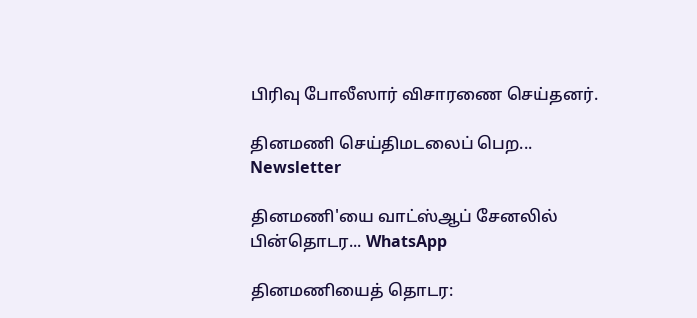பிரிவு போலீஸார் விசாரணை செய்தனர்.

தினமணி செய்திமடலைப் பெற... Newsletter

தினமணி'யை வாட்ஸ்ஆப் சேனலில் பின்தொடர... WhatsApp

தினமணியைத் தொடர: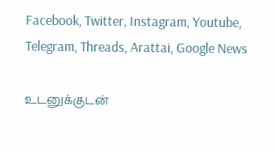Facebook, Twitter, Instagram, Youtube, Telegram, Threads, Arattai, Google News

உடனுக்குடன்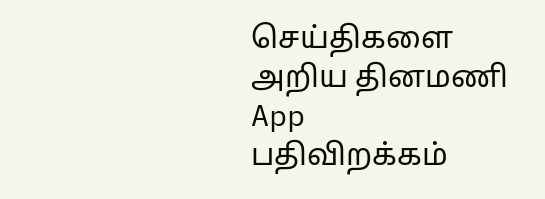செய்திகளை அறிய தினமணி App பதிவிறக்கம்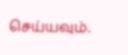செய்யவும்.